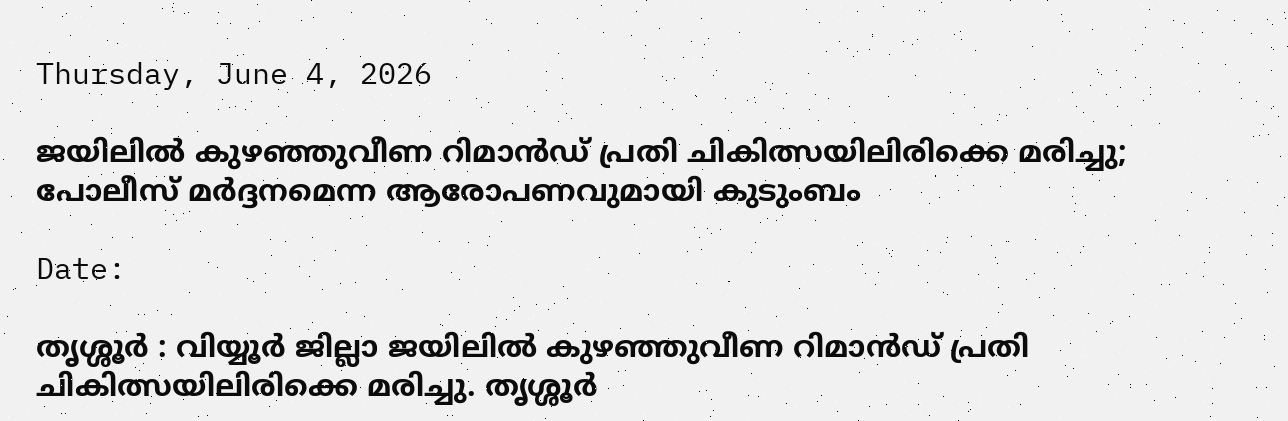Thursday, June 4, 2026

ജയിലിൽ കുഴഞ്ഞുവീണ റിമാൻഡ് പ്രതി ചികിത്സയിലിരിക്കെ മരിച്ചു; പോലീസ് മർദ്ദനമെന്ന ആരോപണവുമായി കുടുംബം

Date:

തൃശ്ശൂർ : വിയ്യൂർ ജില്ലാ ജയിലിൽ കുഴഞ്ഞുവീണ റിമാൻഡ് പ്രതി ചികിത്സയിലിരിക്കെ മരിച്ചു. തൃശ്ശൂർ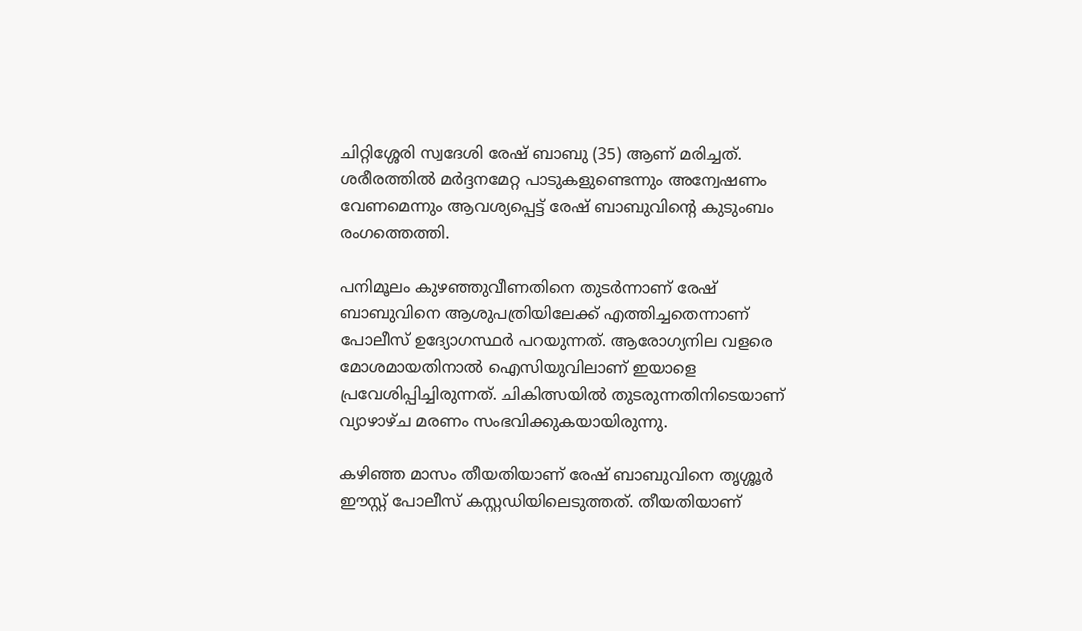ചിറ്റിശ്ശേരി സ്വദേശി രേഷ് ബാബു (35) ആണ് മരിച്ചത്. ശരീരത്തിൽ മർദ്ദനമേറ്റ പാടുകളുണ്ടെന്നും അന്വേഷണം വേണമെന്നും ആവശ്യപ്പെട്ട് രേഷ് ബാബുവിന്റെ കുടുംബം രംഗത്തെത്തി.

പനിമൂലം കുഴഞ്ഞുവീണതിനെ തുടർന്നാണ് രേഷ് ബാബുവിനെ ആശുപത്രിയിലേക്ക് എത്തിച്ചതെന്നാണ് പോലീസ് ഉദ്യോഗസ്ഥർ പറയുന്നത്. ആരോഗ്യനില വളരെ മോശമായതിനാൽ ഐസിയുവിലാണ് ഇയാളെ പ്രവേശിപ്പിച്ചിരുന്നത്. ചികിത്സയിൽ തുടരുന്നതിനിടെയാണ് വ്യാഴാഴ്ച മരണം സംഭവിക്കുകയായിരുന്നു.

കഴിഞ്ഞ മാസം തീയതിയാണ് രേഷ് ബാബുവിനെ തൃശ്ശൂർ ഈസ്റ്റ് പോലീസ് കസ്റ്റഡിയിലെടുത്തത്. തീയതിയാണ്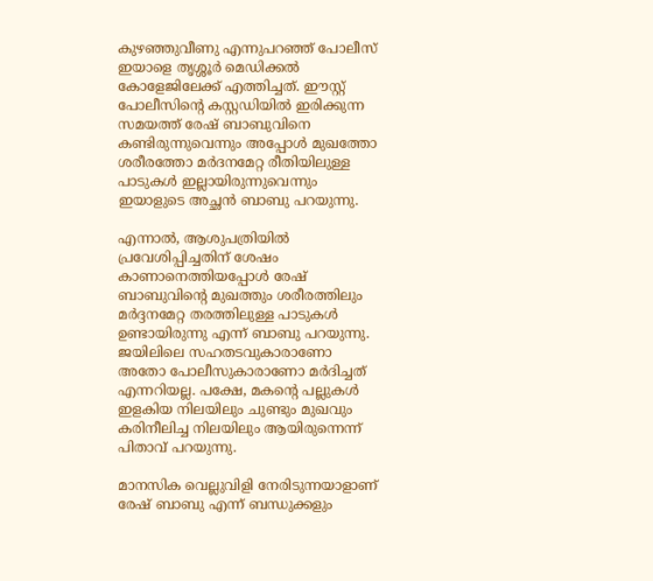കുഴഞ്ഞുവീണു എന്നുപറഞ്ഞ് പോലീസ് ഇയാളെ തൃശ്ശൂർ മെഡിക്കൽ കോളേജിലേക്ക് എത്തിച്ചത്. ഈസ്റ്റ് പോലീസിന്റെ കസ്റ്റഡിയിൽ ഇരിക്കുന്ന സമയത്ത് രേഷ് ബാബുവിനെ കണ്ടിരുന്നുവെന്നും അപ്പോൾ മുഖത്തോ ശരീരത്തോ മർദനമേറ്റ രീതിയിലുള്ള പാടുകൾ ഇല്ലായിരുന്നുവെന്നും ഇയാളുടെ അച്ഛൻ ബാബു പറയുന്നു.

എന്നാൽ, ആശുപത്രിയിൽ പ്രവേശിപ്പിച്ചതിന് ശേഷം കാണാനെത്തിയപ്പോൾ രേഷ് ബാബുവിന്റെ മുഖത്തും ശരീരത്തിലും മർദ്ദനമേറ്റ തരത്തിലുള്ള പാടുകൾ ഉണ്ടായിരുന്നു എന്ന് ബാബു പറയുന്നു. ജയിലിലെ സഹതടവുകാരാണോ അതോ പോലീസുകാരാണോ മർദിച്ചത് എന്നറിയല്ല. പക്ഷേ, മകന്റെ പല്ലുകൾ ഇളകിയ നിലയിലും ചുണ്ടും മുഖവും കരിനീലിച്ച നിലയിലും ആയിരുന്നെന്ന് പിതാവ് പറയുന്നു.

മാനസിക വെല്ലുവിളി നേരിടുന്നയാളാണ് രേഷ് ബാബു എന്ന് ബന്ധുക്കളും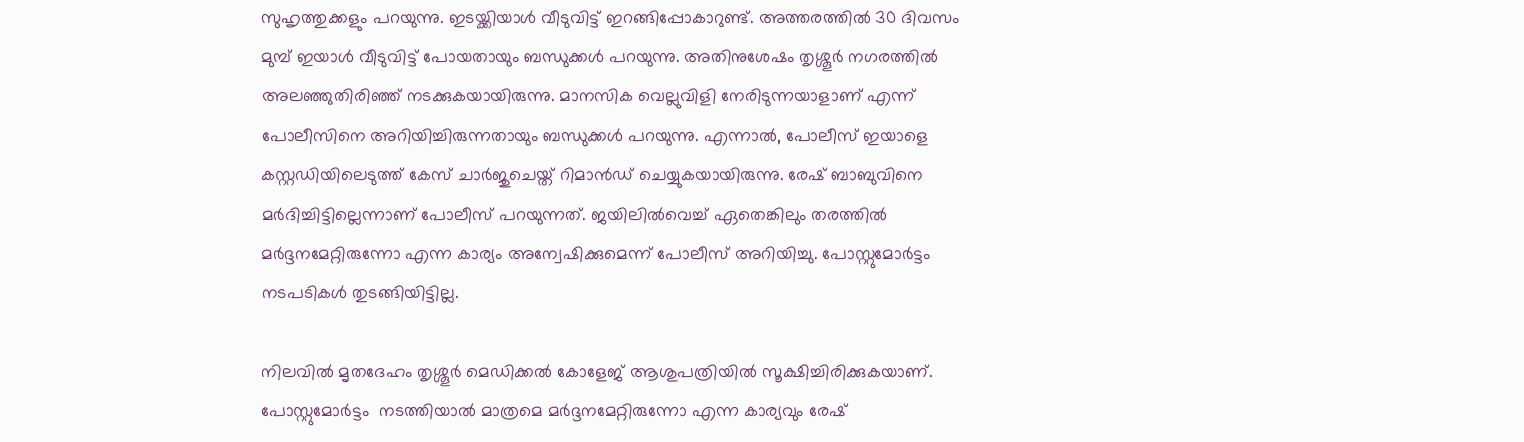സുഹൃത്തുക്കളും പറയുന്നു. ഇടയ്ക്കിയാൾ വീടുവിട്ട് ഇറങ്ങിപ്പോകാറുണ്ട്. അത്തരത്തിൽ 30 ദിവസം മുമ്പ് ഇയാൾ വീടുവിട്ട് പോയതായും ബന്ധുക്കൾ പറയുന്നു. അതിനുശേഷം തൃശ്ശൂർ നഗരത്തിൽ അലഞ്ഞുതിരിഞ്ഞ് നടക്കുകയായിരുന്നു. മാനസിക വെല്ലുവിളി നേരിടുന്നയാളാണ് എന്ന് പോലീസിനെ അറിയിച്ചിരുന്നതായും ബന്ധുക്കൾ പറയുന്നു. എന്നാൽ, പോലീസ് ഇയാളെ കസ്റ്റഡിയിലെടുത്ത് കേസ് ചാർജുചെയ്ത് റിമാൻഡ് ചെയ്യുകയായിരുന്നു. രേഷ് ബാബുവിനെ മർദിച്ചിട്ടില്ലെന്നാണ് പോലീസ് പറയുന്നത്. ജയിലിൽവെച്ച് ഏതെങ്കിലും തരത്തിൽ മർദ്ദനമേറ്റിരുന്നോ എന്ന കാര്യം അന്വേഷിക്കുമെന്ന് പോലീസ് അറിയിച്ചു. പോസ്റ്റുമോർട്ടം നടപടികൾ തുടങ്ങിയിട്ടില്ല.

നിലവിൽ മൃതദേഹം തൃശ്ശൂർ മെഡിക്കൽ കോളേജ് ആശുപത്രിയിൽ സൂക്ഷിച്ചിരിക്കുകയാണ്. പോസ്റ്റുമോർട്ടം  നടത്തിയാൽ മാത്രമെ മർദ്ദനമേറ്റിരുന്നോ എന്ന കാര്യവും രേഷ്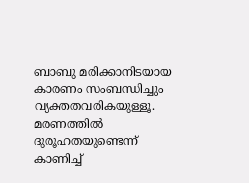ബാബു മരിക്കാനിടയായ കാരണം സംബന്ധിച്ചും വ്യക്തതവരികയുള്ളൂ. മരണത്തിൽ ദുരൂഹതയുണ്ടെന്ന് കാണിച്ച്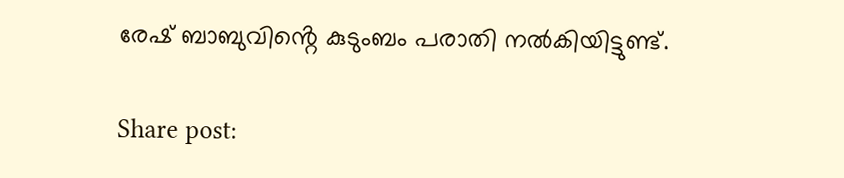രേഷ് ബാബുവിൻ്റെ കുടുംബം പരാതി നൽകിയിട്ടുണ്ട്.

Share post: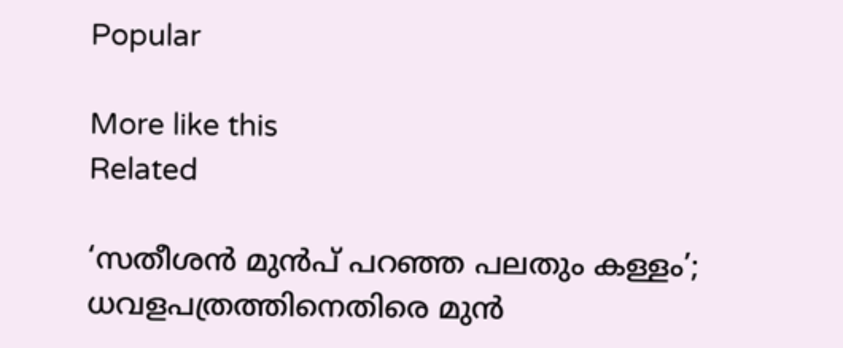Popular

More like this
Related

‘സതീശൻ മുൻപ് പറഞ്ഞ പലതും കള്ളം’;  ധവളപത്രത്തിനെതിരെ മുൻ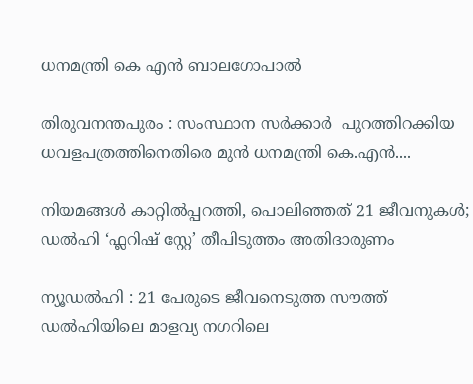ധനമന്ത്രി കെ എൻ ബാലഗോപാൽ

തിരുവനന്തപുരം : സംസ്ഥാന സർക്കാർ  പുറത്തിറക്കിയ ധവളപത്രത്തിനെതിരെ മുൻ ധനമന്ത്രി കെ.എൻ....

നിയമങ്ങൾ കാറ്റിൽപ്പറത്തി, പൊലിഞ്ഞത് 21 ജീവനുകൾ; ഡൽഹി ‘ഫ്ലറിഷ് സ്റ്റേ’ തീപിടുത്തം അതിദാരുണം

ന്യൂഡൽഹി : 21 പേരുടെ ജീവനെടുത്ത സൗത്ത് ഡൽഹിയിലെ മാളവ്യ നഗറിലെ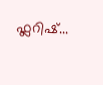ഫ്ലറിഷ്...